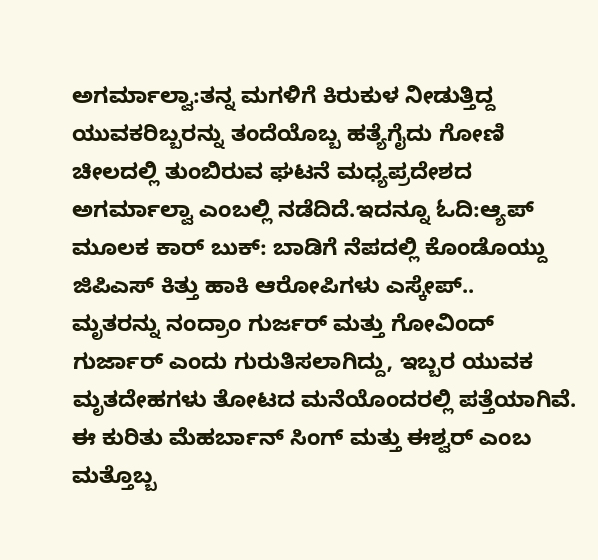ಅಗರ್ಮಾಲ್ವಾ:ತನ್ನ ಮಗಳಿಗೆ ಕಿರುಕುಳ ನೀಡುತ್ತಿದ್ದ ಯುವಕರಿಬ್ಬರನ್ನು ತಂದೆಯೊಬ್ಬ ಹತ್ಯೆಗೈದು ಗೋಣಿ ಚೀಲದಲ್ಲಿ ತುಂಬಿರುವ ಘಟನೆ ಮಧ್ಯಪ್ರದೇಶದ ಅಗರ್ಮಾಲ್ವಾ ಎಂಬಲ್ಲಿ ನಡೆದಿದೆ.ಇದನ್ನೂ ಓದಿ:ಆ್ಯಪ್ ಮೂಲಕ ಕಾರ್ ಬುಕ್: ಬಾಡಿಗೆ ನೆಪದಲ್ಲಿ ಕೊಂಡೊಯ್ದು ಜಿಪಿಎಸ್ ಕಿತ್ತು ಹಾಕಿ ಆರೋಪಿಗಳು ಎಸ್ಕೇಪ್..
ಮೃತರನ್ನು ನಂದ್ರಾಂ ಗುರ್ಜರ್ ಮತ್ತು ಗೋವಿಂದ್ ಗುರ್ಜಾರ್ ಎಂದು ಗುರುತಿಸಲಾಗಿದ್ದು, ಇಬ್ಬರ ಯುವಕ ಮೃತದೇಹಗಳು ತೋಟದ ಮನೆಯೊಂದರಲ್ಲಿ ಪತ್ತೆಯಾಗಿವೆ. ಈ ಕುರಿತು ಮೆಹರ್ಬಾನ್ ಸಿಂಗ್ ಮತ್ತು ಈಶ್ವರ್ ಎಂಬ ಮತ್ತೊಬ್ಬ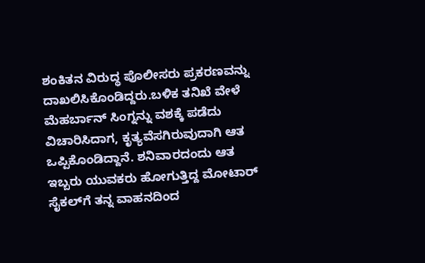ಶಂಕಿತನ ವಿರುದ್ಧ ಪೊಲೀಸರು ಪ್ರಕರಣವನ್ನು ದಾಖಲಿಸಿಕೊಂಡಿದ್ದರು.ಬಳಿಕ ತನಿಖೆ ವೇಳೆ ಮೆಹರ್ಬಾನ್ ಸಿಂಗ್ನನ್ನು ವಶಕ್ಕೆ ಪಡೆದು ವಿಚಾರಿಸಿದಾಗ, ಕೃತ್ಯವೆಸಗಿರುವುದಾಗಿ ಆತ ಒಪ್ಪಿಕೊಂಡಿದ್ದಾನೆ. ಶನಿವಾರದಂದು ಆತ ಇಬ್ಬರು ಯುವಕರು ಹೋಗುತ್ತಿದ್ದ ಮೋಟಾರ್ ಸೈಕಲ್‌ಗೆ ತನ್ನ ವಾಹನದಿಂದ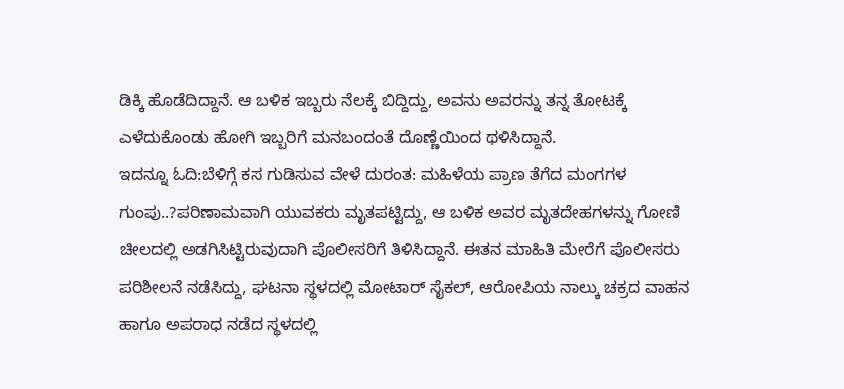ಡಿಕ್ಕಿ ಹೊಡೆದಿದ್ದಾನೆ. ಆ ಬಳಿಕ ಇಬ್ಬರು ನೆಲಕ್ಕೆ ಬಿದ್ದಿದ್ದು, ಅವನು ಅವರನ್ನು ತನ್ನ ತೋಟಕ್ಕೆ ಎಳೆದುಕೊಂಡು ಹೋಗಿ ಇಬ್ಬರಿಗೆ ಮನಬಂದಂತೆ ದೊಣ್ಣೆಯಿಂದ ಥಳಿಸಿದ್ದಾನೆ.
ಇದನ್ನೂ ಓದಿ:ಬೆಳಿಗ್ಗೆ ಕಸ ಗುಡಿಸುವ ವೇಳೆ ದುರಂತ: ಮಹಿಳೆಯ ಪ್ರಾಣ ತೆಗೆದ ಮಂಗಗಳ ಗುಂಪು..?ಪರಿಣಾಮವಾಗಿ ಯುವಕರು ಮೃತಪಟ್ಟಿದ್ದು, ಆ ಬಳಿಕ ಅವರ ಮೃತದೇಹಗಳನ್ನು ಗೋಣಿ ಚೀಲದಲ್ಲಿ ಅಡಗಿಸಿಟ್ಟಿರುವುದಾಗಿ ಪೊಲೀಸರಿಗೆ ತಿಳಿಸಿದ್ದಾನೆ. ಈತನ ಮಾಹಿತಿ ಮೇರೆಗೆ ಪೊಲೀಸರು ಪರಿಶೀಲನೆ ನಡೆಸಿದ್ದು, ಘಟನಾ ಸ್ಥಳದಲ್ಲಿ ಮೋಟಾರ್‌ ಸೈಕಲ್, ಆರೋಪಿಯ ನಾಲ್ಕು ಚಕ್ರದ ವಾಹನ ಹಾಗೂ ಅಪರಾಧ ನಡೆದ ಸ್ಥಳದಲ್ಲಿ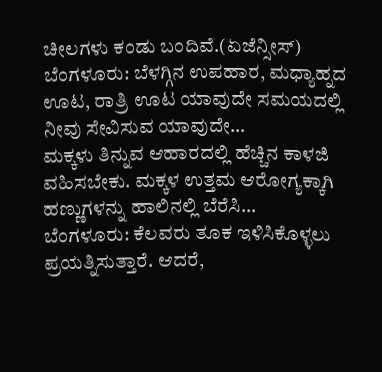ಚೀಲಗಳು ಕಂಡು ಬಂದಿವೆ.(ಏಜೆನ್ಸೀಸ್)
ಬೆಂಗಳೂರು: ಬೆಳಗ್ಗಿನ ಉಪಹಾರ, ಮಧ್ಯಾಹ್ನದ ಊಟ, ರಾತ್ರಿ ಊಟ ಯಾವುದೇ ಸಮಯದಲ್ಲಿ ನೀವು ಸೇವಿಸುವ ಯಾವುದೇ…
ಮಕ್ಕಳು ತಿನ್ನುವ ಆಹಾರದಲ್ಲಿ ಹೆಚ್ಚಿನ ಕಾಳಜಿ ವಹಿಸಬೇಕು. ಮಕ್ಕಳ ಉತ್ತಮ ಆರೋಗ್ಯಕ್ಕಾಗಿ ಹಣ್ಣುಗಳನ್ನು ಹಾಲಿನಲ್ಲಿ ಬೆರೆಸಿ…
ಬೆಂಗಳೂರು: ಕೆಲವರು ತೂಕ ಇಳಿಸಿಕೊಳ್ಳಲು ಪ್ರಯತ್ನಿಸುತ್ತಾರೆ. ಆದರೆ,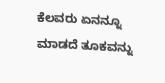ಕೆಲವರು ಏನನ್ನೂ ಮಾಡದೆ ತೂಕವನ್ನು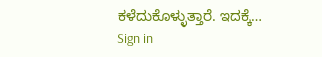ಕಳೆದುಕೊಳ್ಳುತ್ತಾರೆ. ಇದಕ್ಕೆ…
Sign in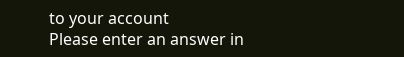to your account
Please enter an answer in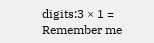digits:3 × 1 =
Remember me